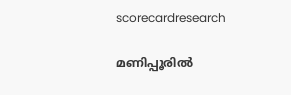scorecardresearch

മണിപ്പൂരിൽ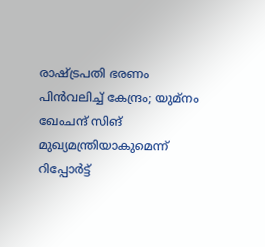രാഷ്ട്രപതി ഭരണം പിൻവലിച്ച് കേന്ദ്രം; യുമ്നം ഖേംചന്ദ് സിങ് മുഖ്യമന്ത്രിയാകുമെന്ന് റിപ്പോർട്ട്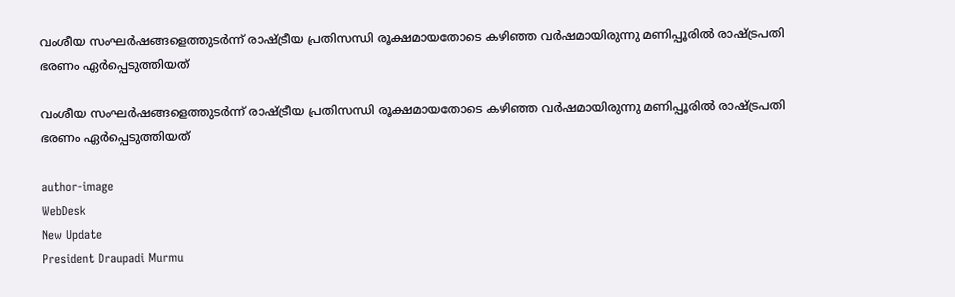വംശീയ സംഘർഷങ്ങളെത്തുടർന്ന് രാഷ്ട്രീയ പ്രതിസന്ധി രൂക്ഷമായതോടെ കഴിഞ്ഞ വർഷമായിരുന്നു മണിപ്പൂരിൽ രാഷ്ട്രപതി ഭരണം ഏർപ്പെടുത്തിയത്

വംശീയ സംഘർഷങ്ങളെത്തുടർന്ന് രാഷ്ട്രീയ പ്രതിസന്ധി രൂക്ഷമായതോടെ കഴിഞ്ഞ വർഷമായിരുന്നു മണിപ്പൂരിൽ രാഷ്ട്രപതി ഭരണം ഏർപ്പെടുത്തിയത്

author-image
WebDesk
New Update
President Draupadi Murmu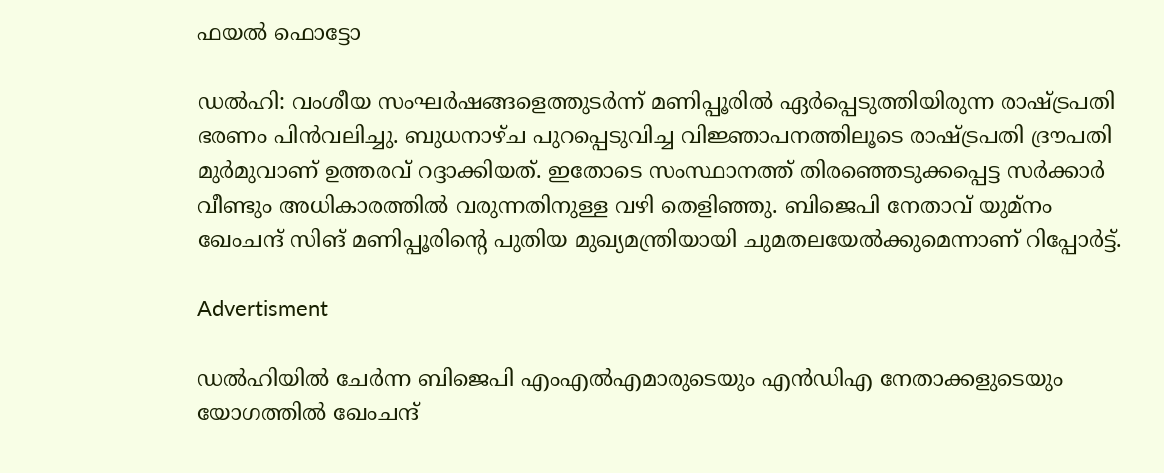ഫയൽ ഫൊട്ടോ

ഡൽഹി: വംശീയ സംഘർഷങ്ങളെത്തുടർന്ന് മണിപ്പൂരിൽ ഏർപ്പെടുത്തിയിരുന്ന രാഷ്ട്രപതി ഭരണം പിൻവലിച്ചു. ബുധനാഴ്ച പുറപ്പെടുവിച്ച വിജ്ഞാപനത്തിലൂടെ രാഷ്ട്രപതി ദ്രൗപതി മുർമുവാണ് ഉത്തരവ് റദ്ദാക്കിയത്. ഇതോടെ സംസ്ഥാനത്ത് തിരഞ്ഞെടുക്കപ്പെട്ട സർക്കാർ വീണ്ടും അധികാരത്തിൽ വരുന്നതിനുള്ള വഴി തെളിഞ്ഞു. ബിജെപി നേതാവ് യുമ്നം ഖേംചന്ദ് സിങ് മണിപ്പൂരിന്റെ പുതിയ മുഖ്യമന്ത്രിയായി ചുമതലയേൽക്കുമെന്നാണ് റിപ്പോർട്ട്.

Advertisment

ഡൽഹിയിൽ ചേർന്ന ബിജെപി എംഎൽഎമാരുടെയും എൻഡിഎ നേതാക്കളുടെയും യോഗത്തിൽ ഖേംചന്ദ്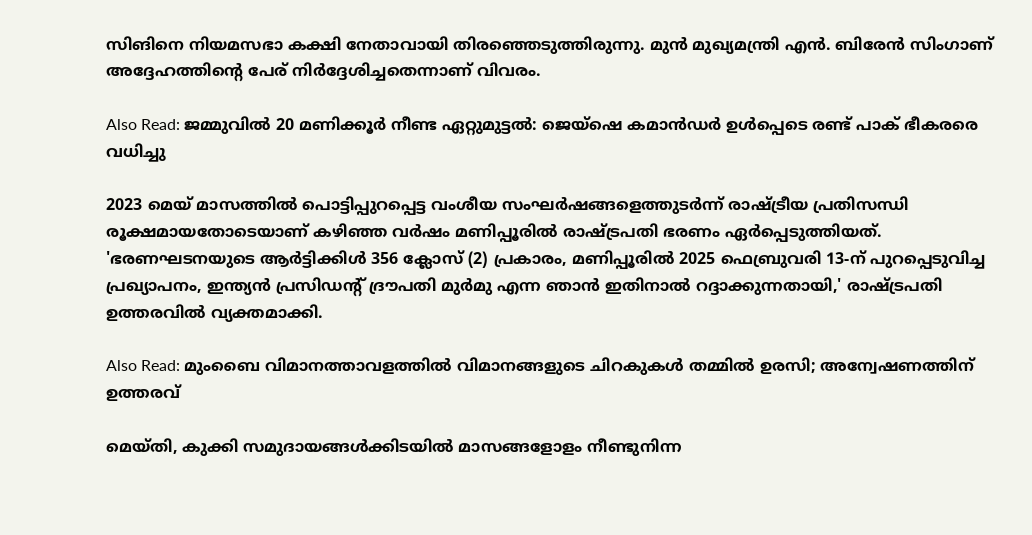സിങിനെ നിയമസഭാ കക്ഷി നേതാവായി തിരഞ്ഞെടുത്തിരുന്നു. മുൻ മുഖ്യമന്ത്രി എൻ. ബിരേൻ സിംഗാണ് അദ്ദേഹത്തിന്റെ പേര് നിർദ്ദേശിച്ചതെന്നാണ് വിവരം.

Also Read: ജമ്മുവിൽ 20 മണിക്കൂർ നീണ്ട ഏറ്റുമുട്ടൽ: ജെയ്‌ഷെ കമാൻഡർ ഉൾപ്പെടെ രണ്ട് പാക് ഭീകരരെ വധിച്ചു

2023 മെയ് മാസത്തിൽ പൊട്ടിപ്പുറപ്പെട്ട വംശീയ സംഘർഷങ്ങളെത്തുടർന്ന് രാഷ്ട്രീയ പ്രതിസന്ധി രൂക്ഷമായതോടെയാണ് കഴിഞ്ഞ വർഷം മണിപ്പൂരിൽ രാഷ്ട്രപതി ഭരണം ഏർപ്പെടുത്തിയത്. 'ഭരണഘടനയുടെ ആർട്ടിക്കിൾ 356 ക്ലോസ് (2) പ്രകാരം, മണിപ്പൂരിൽ 2025 ഫെബ്രുവരി 13-ന് പുറപ്പെടുവിച്ച പ്രഖ്യാപനം, ഇന്ത്യൻ പ്രസിഡന്റ് ദ്രൗപതി മുർമു എന്ന ഞാൻ ഇതിനാൽ റദ്ദാക്കുന്നതായി,' രാഷ്ട്രപതി ഉത്തരവിൽ വ്യക്തമാക്കി.

Also Read: മുംബൈ വിമാനത്താവളത്തിൽ വിമാനങ്ങളുടെ ചിറകുകൾ തമ്മിൽ ഉരസി; അന്വേഷണത്തിന് ഉത്തരവ്

മെയ്തി, കുക്കി സമുദായങ്ങൾക്കിടയിൽ മാസങ്ങളോളം നീണ്ടുനിന്ന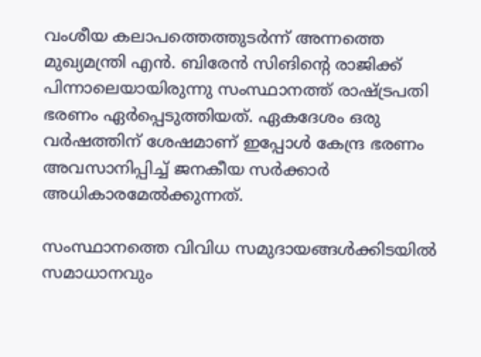വംശീയ കലാപത്തെത്തുടർന്ന് അന്നത്തെ മുഖ്യമന്ത്രി എൻ. ബിരേൻ സിങിന്റെ രാജിക്ക് പിന്നാലെയായിരുന്നു സംസ്ഥാനത്ത് രാഷ്ട്രപതി ഭരണം ഏർപ്പെടുത്തിയത്. ഏകദേശം ഒരു വർഷത്തിന് ശേഷമാണ് ഇപ്പോൾ കേന്ദ്ര ഭരണം അവസാനിപ്പിച്ച് ജനകീയ സർക്കാർ അധികാരമേൽക്കുന്നത്.

സംസ്ഥാനത്തെ വിവിധ സമുദായങ്ങൾക്കിടയിൽ സമാധാനവും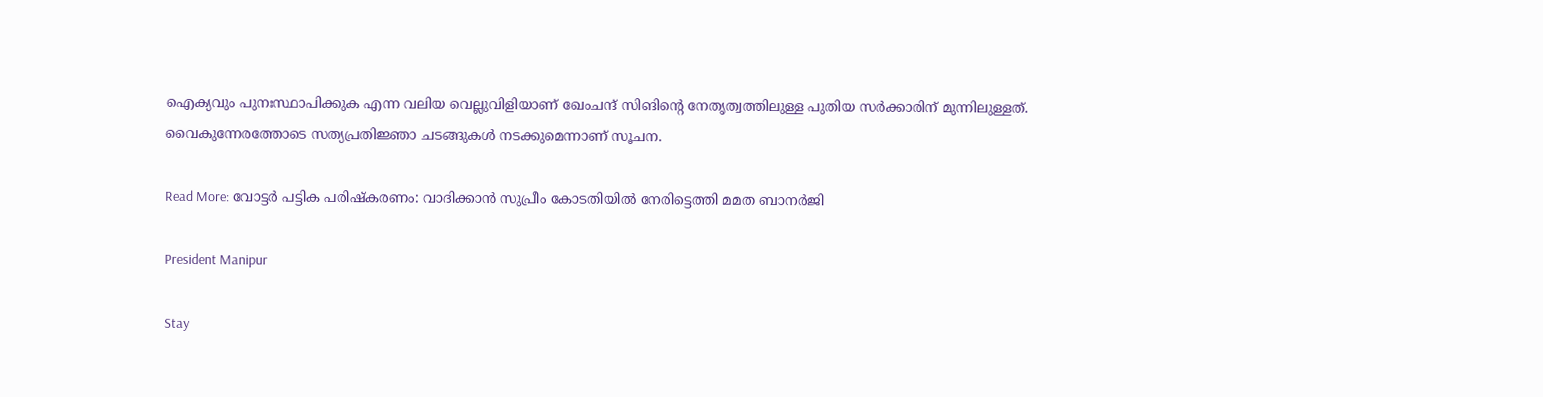ഐക്യവും പുനഃസ്ഥാപിക്കുക എന്ന വലിയ വെല്ലുവിളിയാണ് ഖേംചന്ദ് സിങിന്റെ നേതൃത്വത്തിലുള്ള പുതിയ സർക്കാരിന് മുന്നിലുള്ളത്. വൈകുന്നേരത്തോടെ സത്യപ്രതിജ്ഞാ ചടങ്ങുകൾ നടക്കുമെന്നാണ് സൂചന.

Read More: വോട്ടർ പട്ടിക പരിഷ്കരണം: വാദിക്കാൻ സുപ്രീം കോടതിയിൽ നേരിട്ടെത്തി മമത ബാനർജി

President Manipur

Stay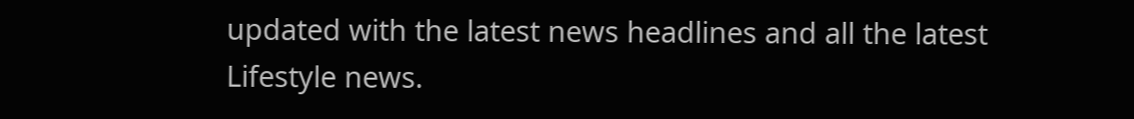updated with the latest news headlines and all the latest Lifestyle news.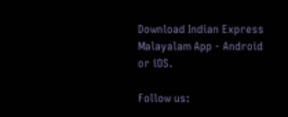Download Indian Express Malayalam App - Android or iOS.

Follow us: